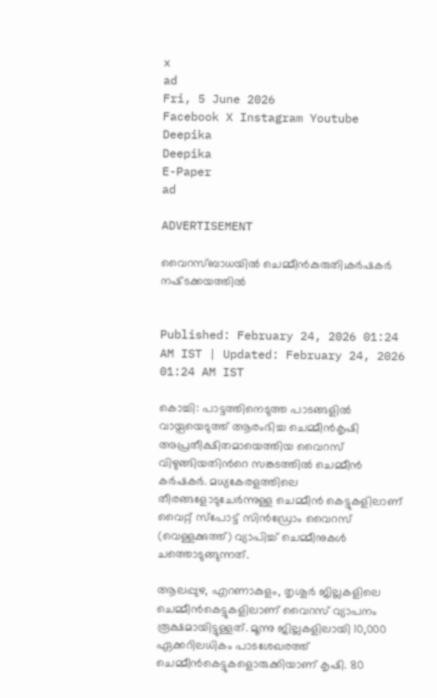x
ad
Fri, 5 June 2026
Facebook X Instagram Youtube
Deepika
Deepika
E-Paper
ad

ADVERTISEMENT

വൈറസ്ബാധയില്‍ ചെമ്മീൻകുരുതി;കർഷകർ നഷ്‌ടക്കയത്തിൽ


Published: February 24, 2026 01:24 AM IST | Updated: February 24, 2026 01:24 AM IST

കൊച്ചി: പാട്ടത്തിനെടുത്ത പാടങ്ങളിൽ വായ്പയെടുത്ത് ആരംഭിച്ച ചെമ്മീന്‍കൃഷി അപ്രതീക്ഷിതമായെത്തിയ വൈറസ് വിഴുങ്ങിയതിന്‍റെ സങ്കടത്തിൽ ചെമ്മീന്‍ കര്‍ഷകര്‍. മധ്യകേരളത്തിലെ തീരങ്ങളോടുചേര്‍ന്നുള്ള ചെമ്മീന്‍ കെട്ടുകളിലാണ് വൈറ്റ് സ്‌പോട്ട് സിന്‍ഡ്രോം വൈറസ് (വെള്ളക്കുത്ത്) വ്യാപിച്ച് ചെമ്മീനുകള്‍ ചത്തൊടുങ്ങുന്നത്.

ആലപ്പുഴ, എറണാകുളം, തൃശൂര്‍ ജില്ലകളിലെ ചെമ്മീന്‍കെട്ടുകളിലാണ് വൈറസ് വ്യാപനം രൂക്ഷമായിട്ടുള്ളത്. മൂന്നു ജില്ലകളിലായി 10,000 ഏക്കറിലധികം പാടശേഖരത്ത് ചെമ്മീന്‍കെട്ടുകളൊരുക്കിയാണ് കൃഷി. 80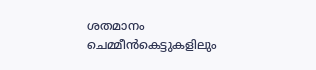ശതമാനം ചെമ്മീന്‍കെട്ടുകളിലും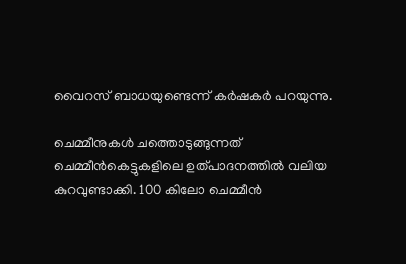വൈറസ് ബാധയുണ്ടെന്ന് കര്‍ഷകര്‍ പറയുന്നു.

ചെമ്മീനുകള്‍ ചത്തൊടുങ്ങുന്നത് ചെമ്മീന്‍കെട്ടുകളിലെ ഉത്പാദനത്തില്‍ വലിയ കുറവുണ്ടാക്കി. 100 കിലോ ചെമ്മീന്‍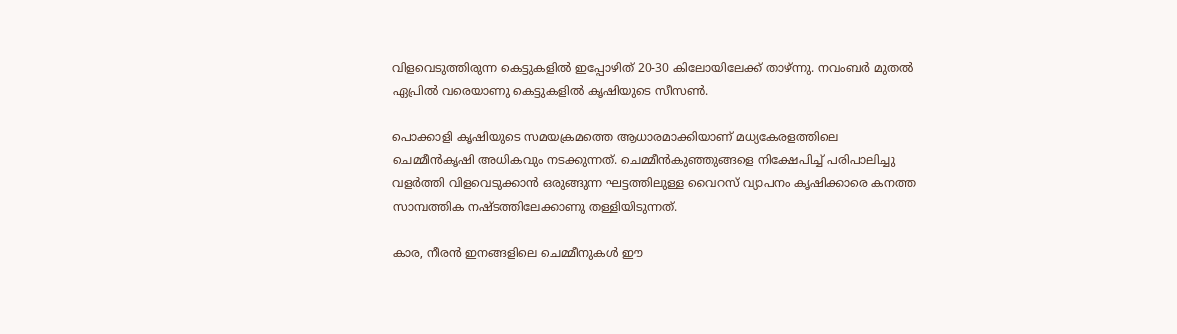വിളവെടുത്തിരുന്ന കെട്ടുകളില്‍ ഇപ്പോഴിത് 20-30 കിലോയിലേക്ക് താഴ്ന്നു. നവംബര്‍ മുതല്‍ ഏപ്രില്‍ വരെയാണു കെട്ടുകളില്‍ കൃഷിയുടെ സീസണ്‍.

പൊക്കാളി കൃഷിയുടെ സമയക്രമത്തെ ആധാരമാക്കിയാണ് മധ്യകേരളത്തിലെ ചെമ്മീന്‍കൃഷി അധികവും നടക്കുന്നത്. ചെമ്മീന്‍കുഞ്ഞുങ്ങളെ നിക്ഷേപിച്ച് പരിപാലിച്ചു വളര്‍ത്തി വിളവെടുക്കാന്‍ ഒരുങ്ങുന്ന ഘട്ടത്തിലുള്ള വൈറസ് വ്യാപനം കൃഷിക്കാരെ കനത്ത സാമ്പത്തിക നഷ്‌ടത്തിലേക്കാണു തള്ളിയിടുന്നത്.

കാര, നീരന്‍ ഇനങ്ങളിലെ ചെമ്മീനുകള്‍ ഈ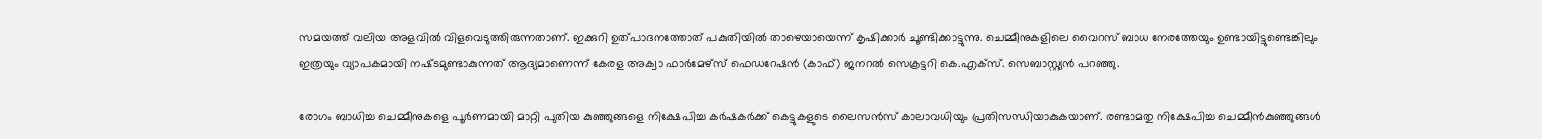സമയത്ത് വലിയ അളവില്‍ വിളവെടുത്തിരുന്നതാണ്. ഇക്കുറി ഉത്പാദനത്തോത് പകുതിയില്‍ താഴെയായെന്ന് കൃഷിക്കാര്‍ ചൂണ്ടിക്കാട്ടുന്നു. ചെമ്മീനുകളിലെ വൈറസ് ബാധ നേരത്തേയും ഉണ്ടായിട്ടുണ്ടെങ്കിലും ഇത്രയും വ്യാപകമായി നഷ്‌ടമുണ്ടാകുന്നത് ആദ്യമാണെന്ന് കേരള അക്വാ ഫാര്‍മേഴ്‌സ് ഫെഡറേഷന്‍ (കാഫ്) ജനറല്‍ സെക്രട്ടറി കെ.എക്‌സ്. സെബാസ്റ്റ്യന്‍ പറഞ്ഞു.

രോഗം ബാധിച്ച ചെമ്മീനുകളെ പൂര്‍ണമായി മാറ്റി പുതിയ കുഞ്ഞുങ്ങളെ നിക്ഷേപിച്ച കര്‍ഷകര്‍ക്ക് കെട്ടുകളുടെ ലൈസന്‍സ് കാലാവധിയും പ്രതിസന്ധിയാകുകയാണ്. രണ്ടാമതു നിക്ഷേപിച്ച ചെമ്മീന്‍കുഞ്ഞുങ്ങള്‍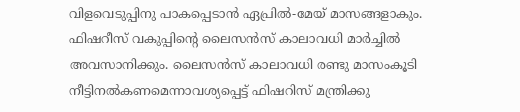വിളവെടുപ്പിനു പാകപ്പെടാന്‍ ഏപ്രില്‍-മേയ് മാസങ്ങളാകും. ഫിഷറീസ് വകുപ്പിന്‍റെ ലൈസന്‍സ് കാലാവധി മാര്‍ച്ചില്‍ അവസാനിക്കും. ലൈസന്‍സ് കാലാവധി രണ്ടു മാസംകൂടി നീട്ടിനല്‍കണമെന്നാവശ്യപ്പെട്ട് ഫിഷറിസ് മന്ത്രിക്കു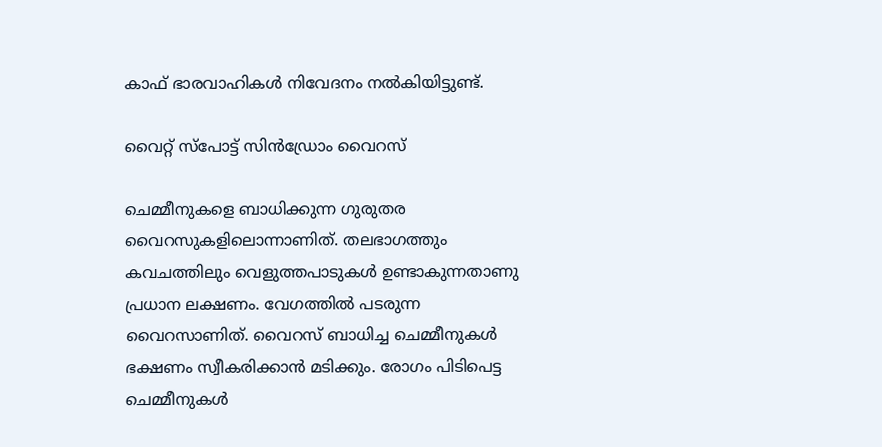കാഫ് ഭാരവാഹികള്‍ നിവേദനം നല്‍കിയിട്ടുണ്ട്.

വൈറ്റ് സ്‌പോട്ട് സിന്‍ഡ്രോം വൈറസ്

ചെമ്മീനുകളെ ബാധിക്കുന്ന ഗുരുതര വൈറസുകളിലൊന്നാണിത്. തലഭാഗത്തും കവചത്തിലും വെളുത്തപാടുകള്‍ ഉണ്ടാകുന്നതാണു പ്രധാന ലക്ഷണം. വേഗത്തില്‍ പടരുന്ന വൈറസാണിത്. വൈറസ് ബാധിച്ച ചെമ്മീനുകള്‍ ഭക്ഷണം സ്വീകരിക്കാന്‍ മടിക്കും. രോഗം പിടിപെട്ട ചെമ്മീനുകള്‍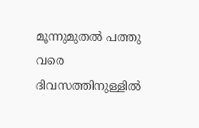മൂന്നുമുതല്‍ പത്തു വരെ ദിവസത്തിനുള്ളില്‍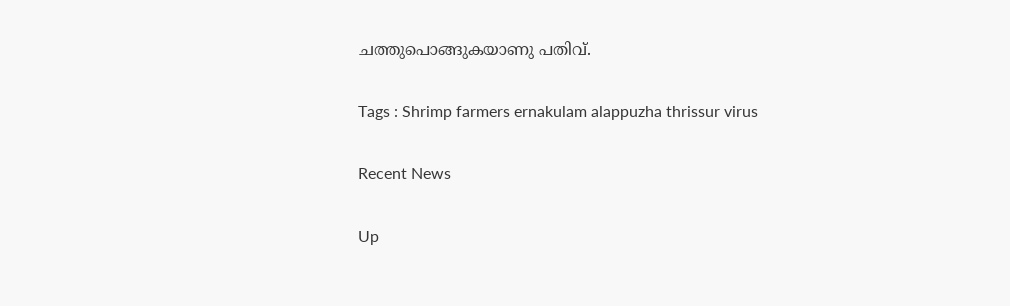ചത്തുപൊങ്ങുകയാണു പതിവ്.

Tags : Shrimp farmers ernakulam alappuzha thrissur virus

Recent News

Up